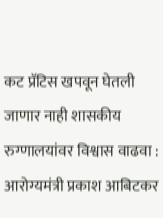कट प्रॅटिस खपवून घेतली जाणार नाही शासकीय रुग्णालयांवर विश्वास वाढवा : आरोग्यमंत्री प्रकाश आबिटकर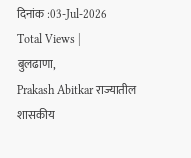दिनांक :03-Jul-2026
Total Views |
बुलढाणा,
Prakash Abitkar राज्यातील शासकीय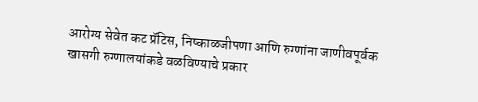आरोग्य सेवेत कट प्रॅटिस, निष्काळजीपणा आणि रुग्णांना जाणीवपूर्वक खासगी रुग्णालयांकडे वळविण्याचे प्रकार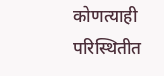कोणत्याही परिस्थितीत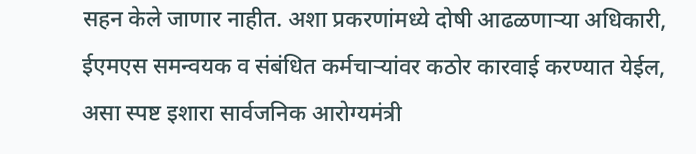सहन केले जाणार नाहीत. अशा प्रकरणांमध्ये दोषी आढळणार्‍या अधिकारी, ईएमएस समन्वयक व संबंधित कर्मचार्‍यांवर कठोर कारवाई करण्यात येईल, असा स्पष्ट इशारा सार्वजनिक आरोग्यमंत्री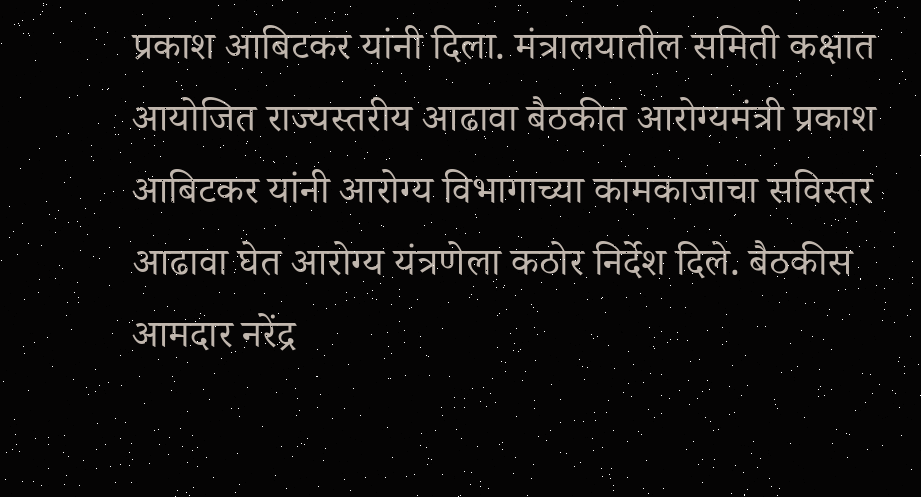प्रकाश आबिटकर यांनी दिला. मंत्रालयातील समिती कक्षात आयोजित राज्यस्तरीय आढावा बैठकीत आरोग्यमंत्री प्रकाश आबिटकर यांनी आरोग्य विभागाच्या कामकाजाचा सविस्तर आढावा घेत आरोग्य यंत्रणेला कठोर निर्देश दिले. बैठकीस आमदार नरेंद्र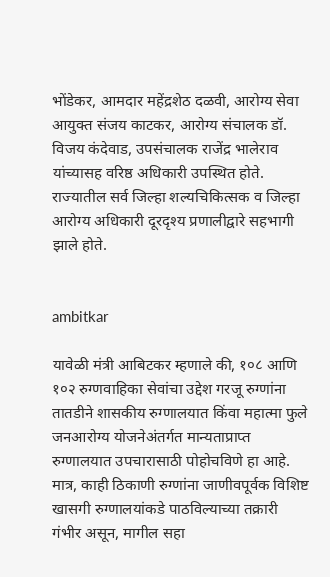भोंडेकर, आमदार महेंद्रशेठ दळवी, आरोग्य सेवा आयुक्त संजय काटकर, आरोग्य संचालक डॉ. विजय कंदेवाड, उपसंचालक राजेंद्र भालेराव यांच्यासह वरिष्ठ अधिकारी उपस्थित होते. राज्यातील सर्व जिल्हा शल्यचिकित्सक व जिल्हा आरोग्य अधिकारी दूरदृश्य प्रणालीद्वारे सहभागी झाले होते.


ambitkar

यावेळी मंत्री आबिटकर म्हणाले की, १०८ आणि १०२ रुग्णवाहिका सेवांचा उद्देश गरजू रुग्णांना तातडीने शासकीय रुग्णालयात किंवा महात्मा फुले जनआरोग्य योजनेअंतर्गत मान्यताप्राप्त रुग्णालयात उपचारासाठी पोहोचविणे हा आहे. मात्र, काही ठिकाणी रुग्णांना जाणीवपूर्वक विशिष्ट खासगी रुग्णालयांकडे पाठविल्याच्या तक्रारी गंभीर असून, मागील सहा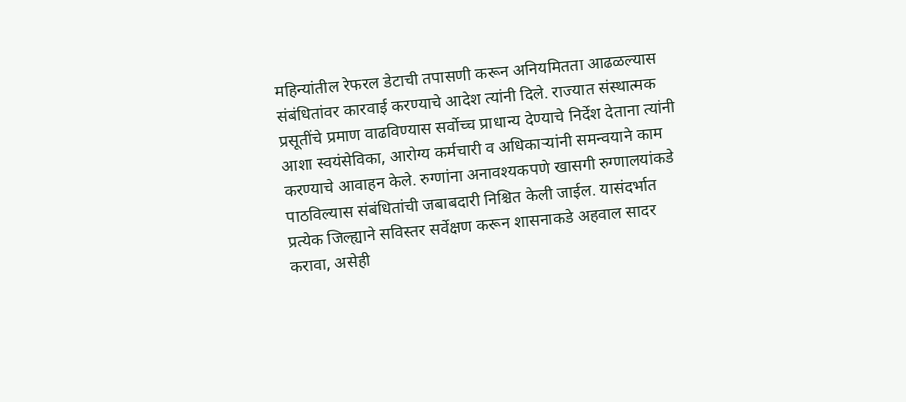महिन्यांतील रेफरल डेटाची तपासणी करून अनियमितता आढळल्यास संबंधितांवर कारवाई करण्याचे आदेश त्यांनी दिले. राज्यात संस्थात्मक प्रसूतींचे प्रमाण वाढविण्यास सर्वोच्च प्राधान्य देण्याचे निर्देश देताना त्यांनी आशा स्वयंसेविका, आरोग्य कर्मचारी व अधिकार्‍यांनी समन्वयाने काम करण्याचे आवाहन केले. रुग्णांना अनावश्यकपणे खासगी रुग्णालयांकडे पाठविल्यास संबंधितांची जबाबदारी निश्चित केली जाईल. यासंदर्भात प्रत्येक जिल्ह्याने सविस्तर सर्वेक्षण करून शासनाकडे अहवाल सादर करावा, असेही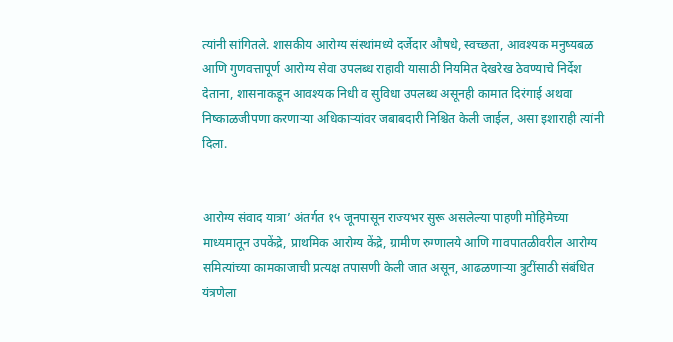त्यांनी सांगितले. शासकीय आरोग्य संस्थांमध्ये दर्जेदार औषधे, स्वच्छता, आवश्यक मनुष्यबळ आणि गुणवत्तापूर्ण आरोग्य सेवा उपलब्ध राहावी यासाठी नियमित देखरेख ठेवण्याचे निर्देश देताना, शासनाकडून आवश्यक निधी व सुविधा उपलब्ध असूनही कामात दिरंगाई अथवा निष्काळजीपणा करणार्‍या अधिकार्‍यांवर जबाबदारी निश्चित केली जाईल, असा इशाराही त्यांनी दिला.


आरोग्य संवाद यात्रा’ अंतर्गत १५ जूनपासून राज्यभर सुरू असलेल्या पाहणी मोहिमेच्या माध्यमातून उपकेंद्रे, प्राथमिक आरोग्य केंद्रे, ग्रामीण रुग्णालये आणि गावपातळीवरील आरोग्य समित्यांच्या कामकाजाची प्रत्यक्ष तपासणी केली जात असून, आढळणार्‍या त्रुटींसाठी संबंधित यंत्रणेला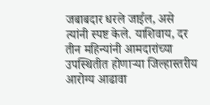जबाबदार धरले जाईल, असे त्यांनी स्पष्ट केले. याशिवाय, दर तीन महिन्यांनी आमदारांच्या उपस्थितीत होणार्‍या जिल्हास्तरीय आरोग्य आढावा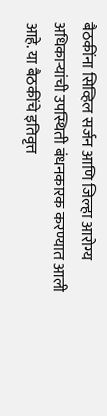बैठकींना सिव्हिल सर्जन आणि जिल्हा आरोग्य अधिकार्‍यांची उपस्थिती बंधनकारक करण्यात आली आहे. या बैठकींचे इतिवृत्त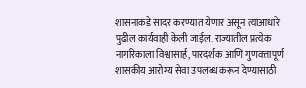शासनाकडे सादर करण्यात येणार असून त्याआधारे पुढील कार्यवाही केली जाईल. राज्यातील प्रत्येक नागरिकाला विश्वासार्ह, पारदर्शक आणि गुणवत्तापूर्ण शासकीय आरोग्य सेवा उपलब्ध करून देण्यासाठी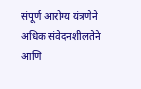संपूर्ण आरोग्य यंत्रणेने अधिक संवेदनशीलतेने आणि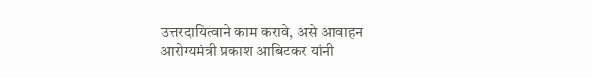उत्तरदायित्वाने काम करावे, असे आवाहन आरोग्यमंत्री प्रकाश आबिटकर यांनी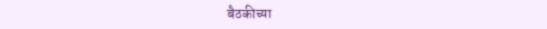बैठकीच्या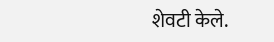शेवटी केले.